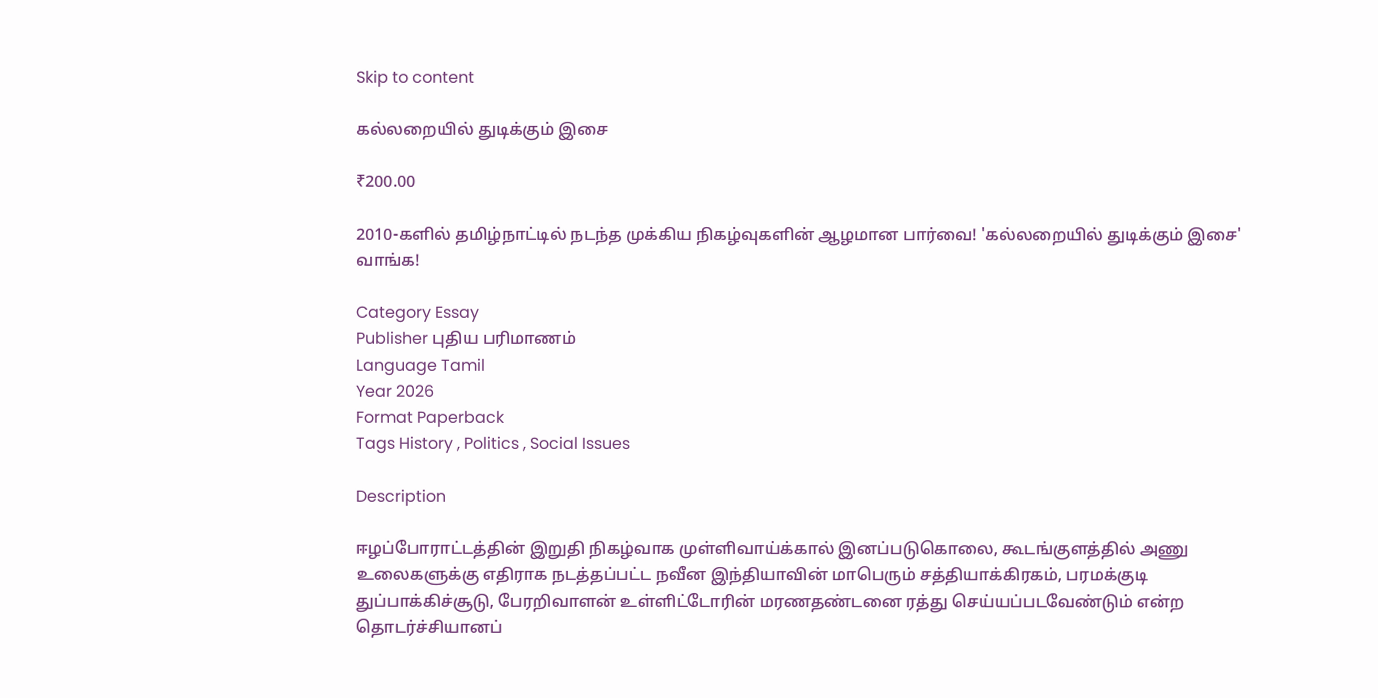Skip to content

கல்லறையில் துடிக்கும் இசை

₹200.00

2010-களில் தமிழ்நாட்டில் நடந்த முக்கிய நிகழ்வுகளின் ஆழமான பார்வை! 'கல்லறையில் துடிக்கும் இசை' வாங்க!

Category Essay
Publisher புதிய பரிமாணம்
Language Tamil
Year 2026
Format Paperback
Tags History , Politics , Social Issues

Description

ஈழப்போராட்டத்தின் இறுதி நிகழ்வாக முள்ளிவாய்க்கால் இனப்படுகொலை, கூடங்குளத்தில் அணு உலைகளுக்கு எதிராக நடத்தப்பட்ட நவீன இந்தியாவின் மாபெரும் சத்தியாக்கிரகம், பரமக்குடி துப்பாக்கிச்சூடு, பேரறிவாளன் உள்ளிட்டோரின் மரணதண்டனை ரத்து செய்யப்படவேண்டும் என்ற தொடர்ச்சியானப்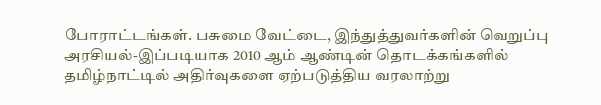போராட்டங்கள். பசுமை வேட்டை, இந்துத்துவர்களின் வெறுப்பு அரசியல்-இப்படியாக 2010 ஆம் ஆண்டின் தொடக்கங்களில் தமிழ்நாட்டில் அதிர்வுகளை ஏற்படுத்திய வரலாற்று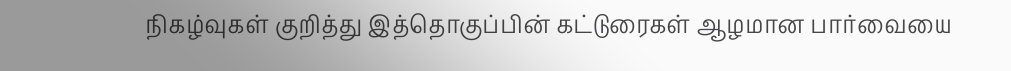நிகழ்வுகள் குறித்து இத்தொகுப்பின் கட்டுரைகள் ஆழமான பார்வையை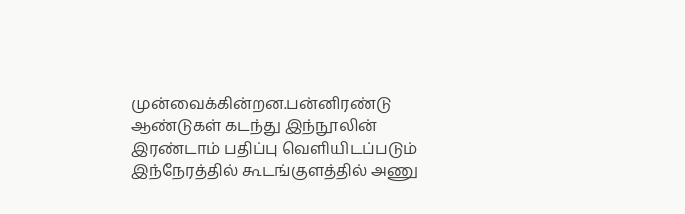முன்வைக்கின்றன.பன்னிரண்டு ஆண்டுகள் கடந்து இந்நூலின் இரண்டாம் பதிப்பு வெளியிடப்படும் இந்நேரத்தில் கூடங்குளத்தில் அணு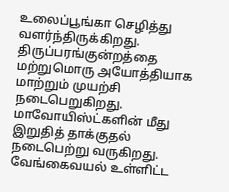உலைப்பூங்கா செழித்து வளர்ந்திருக்கிறது. திருப்பரங்குன்றத்தை மற்றுமொரு அயோத்தியாக மாற்றும் முயற்சி நடைபெறுகிறது. மாவோயிஸ்ட்களின் மீது இறுதித் தாக்குதல் நடைபெற்று வருகிறது. வேங்கைவயல் உள்ளிட்ட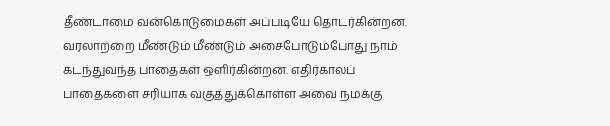தீண்டாமை வன்கொடுமைகள் அப்படியே தொடர்கின்றன. வரலாற்றை மீண்டும் மீண்டும் அசைபோடும்போது நாம் கடந்துவந்த பாதைகள் ஒளிர்கின்றன. எதிர்காலப் பாதைகளை சரியாக வகுத்துக்கொள்ள அவை நமக்கு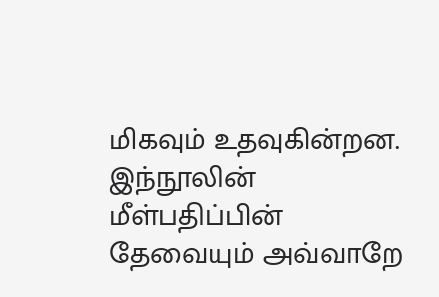மிகவும் உதவுகின்றன. இந்நூலின் மீள்பதிப்பின் தேவையும் அவ்வாறே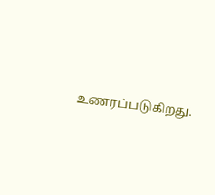உணரப்படுகிறது.